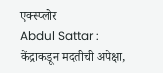एक्स्प्लोर
Abdul Sattar : केंद्राकडून मदतीची अपेक्षा,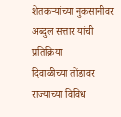शेतकऱ्यांच्या नुकसानीवर अब्दुल सत्तार यांची प्रतिक्रिया
दिवाळीच्या तोंडावर राज्याच्या विविध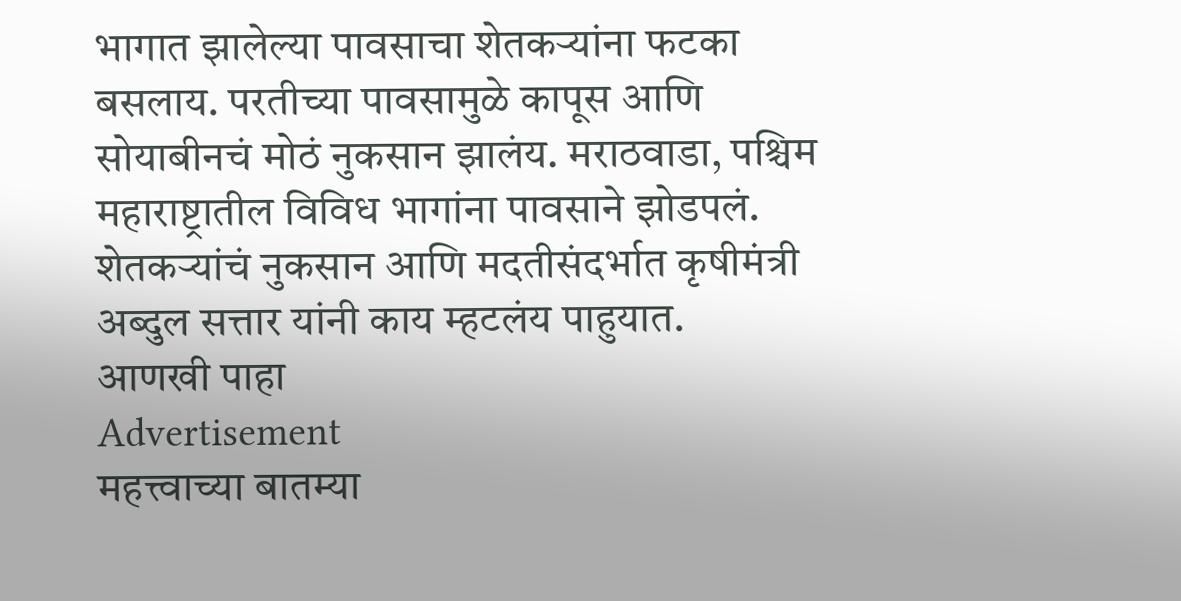भागात झालेल्या पावसाचा शेतकऱ्यांना फटका बसलाय. परतीच्या पावसामुळे कापूस आणि सोयाबीनचं मोठं नुकसान झालंय. मराठवाडा, पश्चिम महाराष्ट्रातील विविध भागांना पावसाने झोडपलं. शेतकऱ्यांचं नुकसान आणि मदतीसंदर्भात कृषीमंत्री अब्दुल सत्तार यांनी काय म्हटलंय पाहुयात.
आणखी पाहा
Advertisement
महत्त्वाच्या बातम्या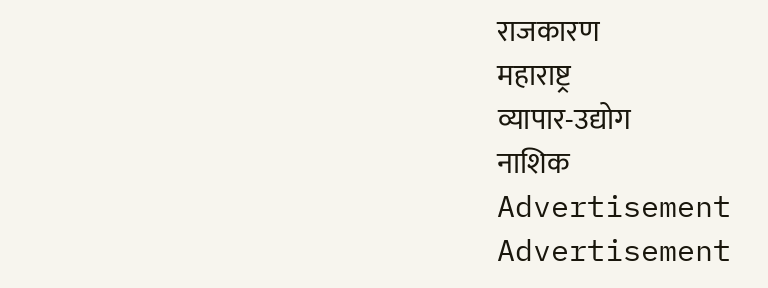राजकारण
महाराष्ट्र
व्यापार-उद्योग
नाशिक
Advertisement
Advertisement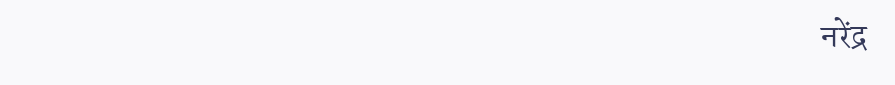नरेंद्र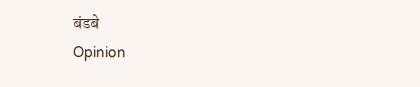बंडबे
Opinion